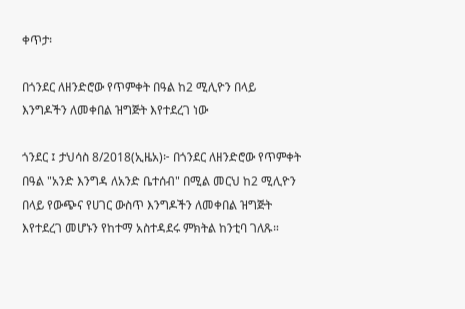ቀጥታ፡

በጎንደር ለዘንድሮው የጥምቀት በዓል ከ2 ሚሊዮን በላይ እንግዶችን ለመቀበል ዝግጅት እየተደረገ ነው

ጎንደር ፤ ታህሳስ 8/2018(ኢዜአ)፦ በጎንደር ለዘንድሮው የጥምቀት በዓል "አንድ እንግዳ ለአንድ ቤተሰብ" በሚል መርህ ከ2 ሚሊዮን በላይ የውጭና የሀገር ውስጥ እንግዶችን ለመቀበል ዝግጅት እየተደረገ መሆኑን የከተማ አስተዳደሩ ምክትል ከንቲባ ገለጹ።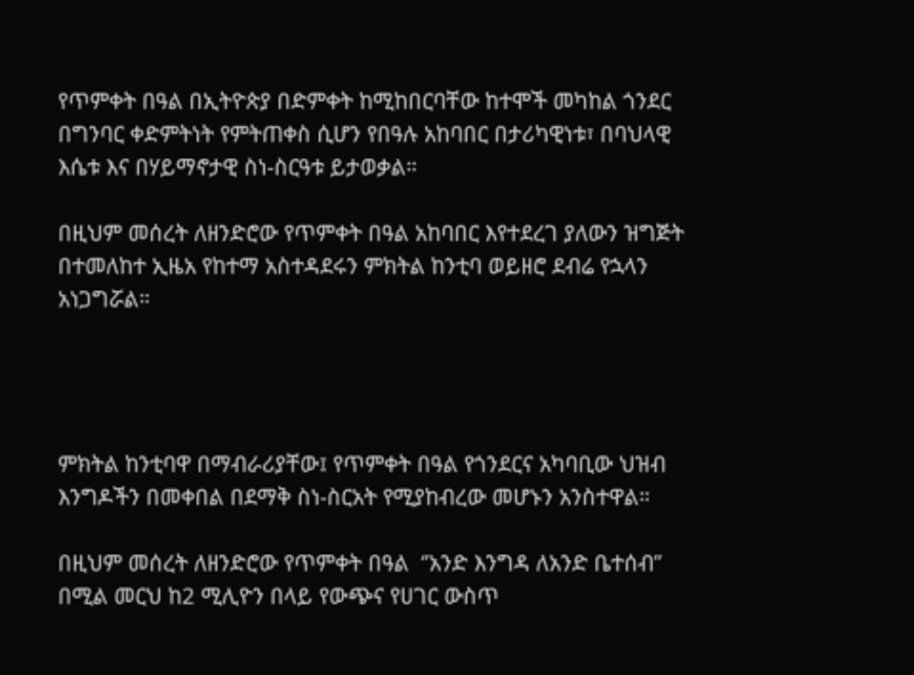የጥምቀት በዓል በኢትዮጵያ በድምቀት ከሚከበርባቸው ከተሞች መካከል ጎንደር በግንባር ቀድምትነት የምትጠቀስ ሲሆን የበዓሉ አከባበር በታሪካዊነቱ፣ በባህላዊ እሴቱ እና በሃይማኖታዊ ስነ-ስርዓቱ ይታወቃል።

በዚህም መሰረት ለዘንድሮው የጥምቀት በዓል አከባበር እየተደረገ ያለውን ዝግጅት በተመለከተ ኢዜአ የከተማ አስተዳደሩን ምክትል ከንቲባ ወይዘሮ ደብሬ የኋላን አነጋግሯል።




ምክትል ከንቲባዋ በማብራሪያቸው፤ የጥምቀት በዓል የጎንደርና አካባቢው ህዝብ እንግዶችን በመቀበል በደማቅ ስነ-ስርአት የሚያከብረው መሆኑን አንስተዋል።

በዚህም መሰረት ለዘንድሮው የጥምቀት በዓል  ‘’አንድ እንግዳ ለአንድ ቤተሰብ’’ በሚል መርህ ከ2 ሚሊዮን በላይ የውጭና የሀገር ውስጥ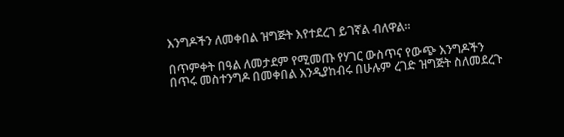እንግዶችን ለመቀበል ዝግጅት እየተደረገ ይገኛል ብለዋል።

በጥምቀት በዓል ለመታደም የሚመጡ የሃገር ውስጥና የውጭ እንግዶችን በጥሩ መስተንግዶ በመቀበል እንዲያከብሩ በሁሉም ረገድ ዝግጅት ስለመደረጉ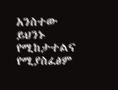አንስተው ይህንኑ የሚከታተልና የሚያስፈፅም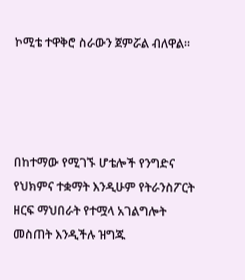ኮሚቴ ተዋቅሮ ስራውን ጀምሯል ብለዋል።




በከተማው የሚገኙ ሆቴሎች የንግድና የህክምና ተቋማት እንዲሁም የትራንስፖርት ዘርፍ ማህበራት የተሟላ አገልግሎት መስጠት እንዲችሉ ዝግጁ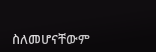ስለመሆናቸውም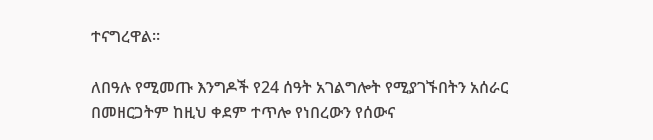ተናግረዋል።

ለበዓሉ የሚመጡ እንግዶች የ24 ሰዓት አገልግሎት የሚያገኙበትን አሰራር በመዘርጋትም ከዚህ ቀደም ተጥሎ የነበረውን የሰውና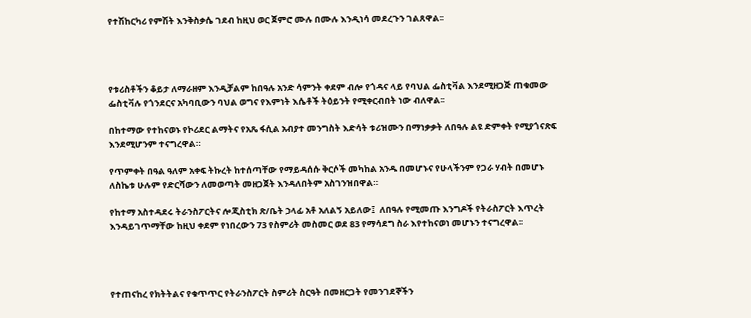የተሽከርካሪ የምሽት እንቅስቃሴ ገደብ ከዚህ ወር ጀምሮ ሙሉ በሙሉ እንዲነሳ መደረጉን ገልጸዋል፡፡




የቱሪስቶችን ቆይታ ለማራዘም እንዲቻልም ከበዓሉ አንድ ሳምንት ቀደም ብሎ የጎዳና ላይ የባህል ፌስቲቫል እንደሚዘጋጅ ጠቁመው ፌስቲቫሉ የጎንደርና አካባቢውን ባህል ወግና የእምነት እሴቶች ትዕይንት የሚቀርብበት ነው ብለዋል፡፡

በከተማው የተከናወኑ የኮሪደር ልማትና የአጼ ፋሲል አብያተ መንግስት እድሳት ቱሪዝሙን በማነቃቃት ለበዓሉ ልዩ ድምቀት የሚያጎናጽፍ እንደሚሆንም ተናግረዋል።

የጥምቀት በዓል ዓለም አቀፍ ትኩረት ከተሰጣቸው የማይዳሰሱ ቅርሶች መካከል አንዱ በመሆኑና የሁላችንም የጋራ ሃብት በመሆኑ ለስኬቱ ሁሉም የድርሻውን ለመወጣት መዘጋጀት እንዳለበትም አስገንዝበዋል።

የከተማ አስተዳደሩ ትራንስፖርትና ሎጂስቲክ ጽ/ቤት ኃላፊ አቶ አለልኝ አይለው፤  ለበዓሉ የሚመጡ እንግዶች የትራስፖርት እጥረት እንዳይገጥማቸው ከዚህ ቀደም የነበረውን 73 የስምሪት መስመር ወደ 83 የማሳደግ ስራ እየተከናወነ መሆኑን ተናግረዋል፡፡




የተጠናከረ የክትትልና የቁጥጥር የትራንስፖርት ስምሪት ስርዓት በመዘርጋት የመንገደኞችን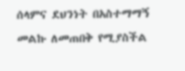ሰላምና ደህንነት በአስተማማኝ መልኩ ለመጠበቅ የሚያስችል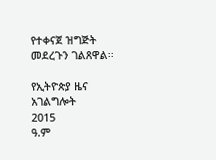የተቀናጀ ዝግጅት መደረጉን ገልጸዋል፡፡

የኢትዮጵያ ዜና አገልግሎት
2015
ዓ.ም